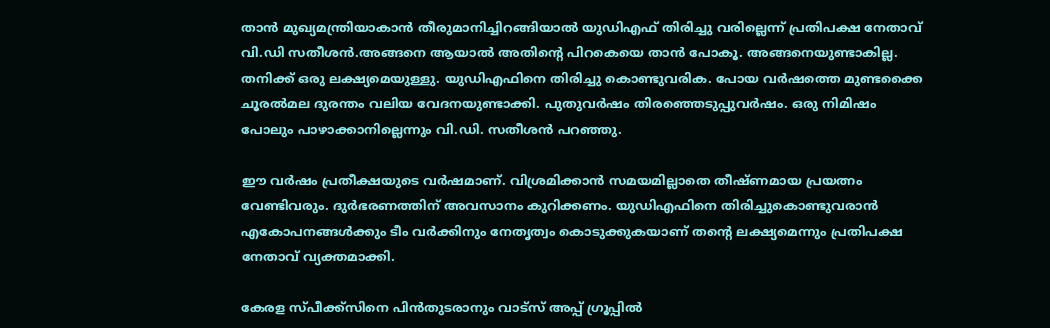താൻ മുഖ്യമന്ത്രിയാകാൻ തീരുമാനിച്ചിറങ്ങിയാല്‍ യുഡിഎഫ് തിരിച്ചു വരില്ലെന്ന് പ്രതിപക്ഷ നേതാവ് വി.ഡി സതീശൻ.അങ്ങനെ ആയാല്‍ അതിന്റെ പിറകെയെ താൻ പോകൂ. അങ്ങനെയുണ്ടാകില്ല. തനിക്ക് ഒരു ലക്ഷ്യമെയുള്ളു. യുഡിഎഫിനെ തിരിച്ചു കൊണ്ടുവരിക. പോയ വർഷത്തെ മുണ്ടക്കൈ ചൂരല്‍മല ദുരന്തം വലിയ വേദനയുണ്ടാക്കി. പുതുവർഷം തിരഞ്ഞെടുപ്പുവർഷം. ഒരു നിമിഷം പോലും പാഴാക്കാനില്ലെന്നും വി.ഡി. സതീശൻ പറഞ്ഞു.

ഈ വർഷം പ്രതീക്ഷയുടെ വർഷമാണ്. വിശ്രമിക്കാൻ സമയമില്ലാതെ തീഷ്‌ണമായ പ്രയത്നം വേണ്ടിവരും. ദുർഭരണത്തിന് അവസാനം കുറിക്കണം. യുഡിഎഫിനെ തിരിച്ചുകൊണ്ടുവരാൻ എകോപനങ്ങള്‍ക്കും ടീം വർക്കിനും നേതൃത്വം കൊടുക്കുകയാണ് തന്റെ ലക്ഷ്യമെന്നും പ്രതിപക്ഷ നേതാവ് വ്യക്തമാക്കി.

കേരള സ്പീക്ക്സിനെ പിൻതുടരാനും വാട്സ് അപ്പ് ഗ്രൂപ്പിൽ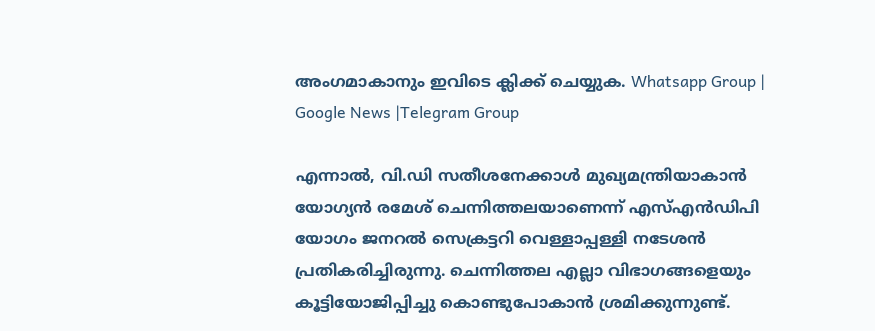അംഗമാകാനും ഇവിടെ ക്ലിക്ക് ചെയ്യുക. Whatsapp Group | Google News |Telegram Group

എന്നാല്‍, വി.ഡി സതീശനേക്കാള്‍ മുഖ്യമന്ത്രിയാകാൻ യോഗ്യൻ രമേശ് ചെന്നിത്തലയാണെന്ന് എസ്‌എൻഡിപി യോഗം ജനറല്‍ സെക്രട്ടറി വെള്ളാപ്പള്ളി നടേശൻ പ്രതികരിച്ചിരുന്നു. ചെന്നിത്തല എല്ലാ വിഭാഗങ്ങളെയും കൂട്ടിയോജിപ്പിച്ചു കൊണ്ടുപോകാൻ ശ്രമിക്കുന്നുണ്ട്.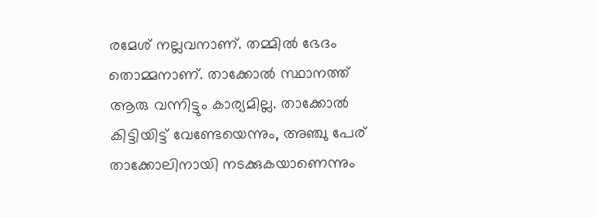രമേശ് നല്ലവനാണ്. തമ്മില്‍ ഭേദം തൊമ്മനാണ്. താക്കോല്‍ സ്ഥാനത്ത് ആരു വന്നിട്ടും കാര്യമില്ല. താക്കോല്‍ കിട്ടിയിട്ട് വേണ്ടേയെന്നും, അഞ്ചു പേര് താക്കോലിനായി നടക്കുകയാണെന്നും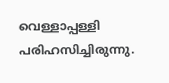വെള്ളാപ്പള്ളി പരിഹസിച്ചിരുന്നു.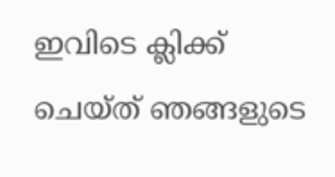ഇവിടെ ക്ലിക്ക് ചെയ്ത് ഞങ്ങളുടെ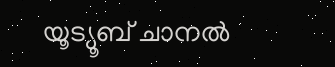യൂട്യൂബ് ചാനൽ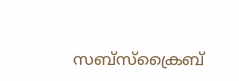സബ്സ്ക്രൈബ്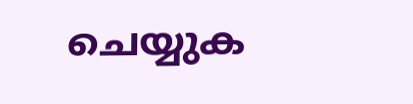ചെയ്യുക